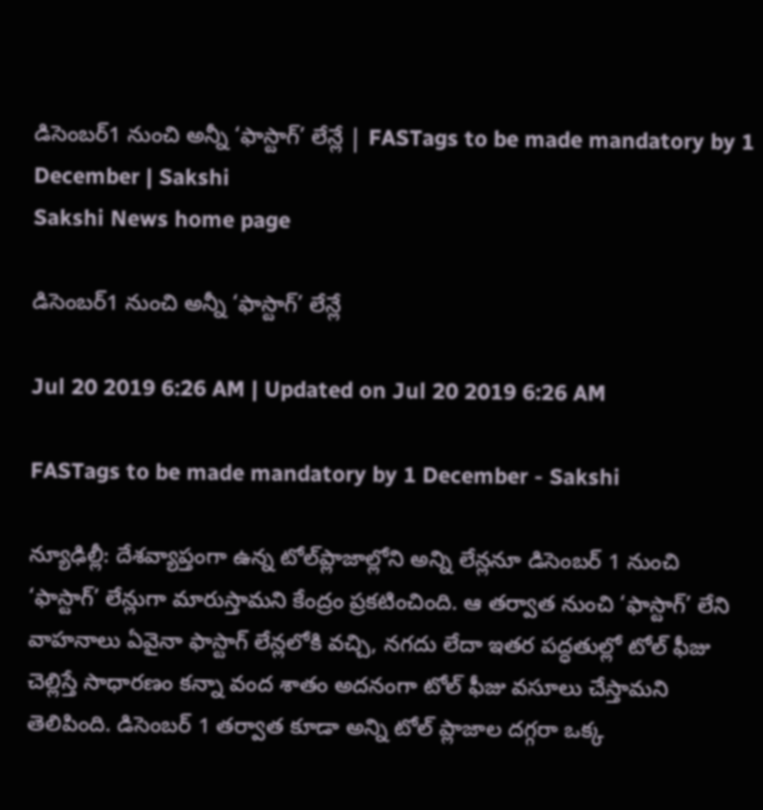డిసెంబర్‌1 నుంచి అన్నీ ‘ఫాస్టాగ్‌’ లేన్లే | FASTags to be made mandatory by 1 December | Sakshi
Sakshi News home page

డిసెంబర్‌1 నుంచి అన్నీ ‘ఫాస్టాగ్‌’ లేన్లే

Jul 20 2019 6:26 AM | Updated on Jul 20 2019 6:26 AM

FASTags to be made mandatory by 1 December - Sakshi

న్యూఢిల్లీ: దేశవ్యాప్తంగా ఉన్న టోల్‌ప్లాజాల్లోని అన్ని లేన్లనూ డిసెంబర్‌ 1 నుంచి ‘ఫాస్టాగ్‌’ లేన్లుగా మారుస్తామని కేంద్రం ప్రకటించింది. ఆ తర్వాత నుంచి ‘ఫాస్టాగ్‌’ లేని వాహనాలు ఏవైనా ఫాస్టాగ్‌ లేన్లలోకి వచ్చి, నగదు లేదా ఇతర పద్ధతుల్లో టోల్‌ ఫీజు చెల్లిస్తే సాధారణం కన్నా వంద శాతం అదనంగా టోల్‌ ఫీజు వసూలు చేస్తామని తెలిపింది. డిసెంబర్‌ 1 తర్వాత కూడా అన్ని టోల్‌ ప్లాజాల దగ్గరా ఒక్క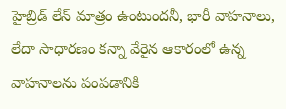హైబ్రిడ్‌ లేన్‌ మాత్రం ఉంటుందనీ, భారీ వాహనాలు, లేదా సాధారణం కన్నా వేరైన ఆకారంలో ఉన్న వాహనాలను పంపడానికి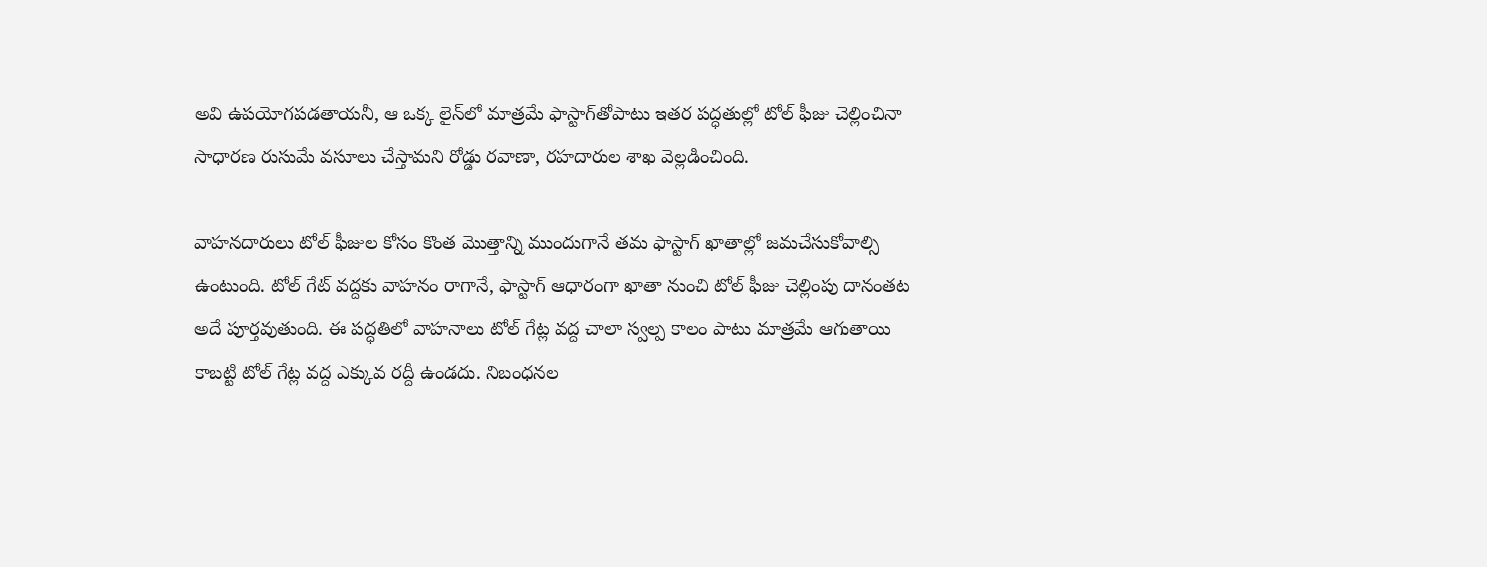అవి ఉపయోగపడతాయనీ, ఆ ఒక్క లైన్‌లో మాత్రమే ఫాస్టాగ్‌తోపాటు ఇతర పద్ధతుల్లో టోల్‌ ఫీజు చెల్లించినా సాధారణ రుసుమే వసూలు చేస్తామని రోడ్డు రవాణా, రహదారుల శాఖ వెల్లడించింది.

వాహనదారులు టోల్‌ ఫీజుల కోసం కొంత మొత్తాన్ని ముందుగానే తమ ఫాస్టాగ్‌ ఖాతాల్లో జమచేసుకోవాల్సి ఉంటుంది. టోల్‌ గేట్‌ వద్దకు వాహనం రాగానే, ఫాస్టాగ్‌ ఆధారంగా ఖాతా నుంచి టోల్‌ ఫీజు చెల్లింపు దానంతట అదే పూర్తవుతుంది. ఈ పద్ధతిలో వాహనాలు టోల్‌ గేట్ల వద్ద చాలా స్వల్ప కాలం పాటు మాత్రమే ఆగుతాయి కాబట్టి టోల్‌ గేట్ల వద్ద ఎక్కువ రద్దీ ఉండదు. నిబంధనల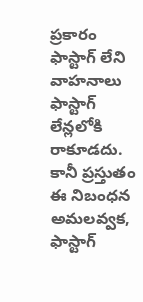ప్రకారం ఫాస్టాగ్‌ లేని వాహనాలు ఫాస్టాగ్‌ లేన్లలోకి రాకూడదు. కానీ ప్రస్తుతం ఈ నిబంధన అమలవ్వక, ఫాస్టాగ్‌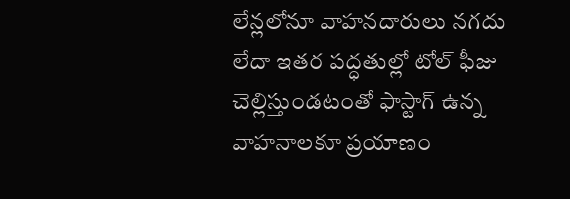లేన్లలోనూ వాహనదారులు నగదు లేదా ఇతర పద్ధతుల్లో టోల్‌ ఫీజు చెల్లిస్తుండటంతో ఫాస్టాగ్‌ ఉన్న వాహనాలకూ ప్రయాణం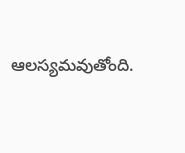ఆలస్యమవుతోంది.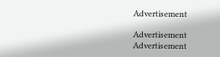Advertisement

Advertisement
Advertisement